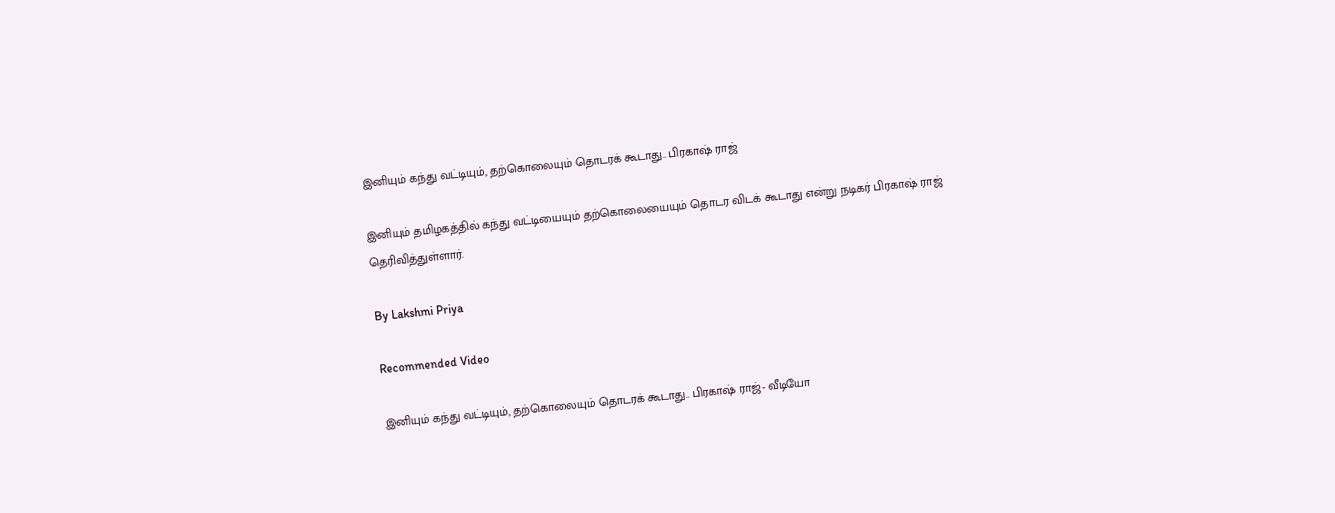இனியும் கந்து வட்டியும், தற்கொலையும் தொடரக் கூடாது.. பிரகாஷ் ராஜ்

இனியும் தமிழகத்தில் கந்து வட்டியையும் தற்கொலையையும் தொடர விடக் கூடாது என்று நடிகர் பிரகாஷ் ராஜ் தெரிவித்துள்ளார்.

By Lakshmi Priya

Recommended Video

இனியும் கந்து வட்டியும், தற்கொலையும் தொடரக் கூடாது.. பிரகாஷ் ராஜ்- வீடியோ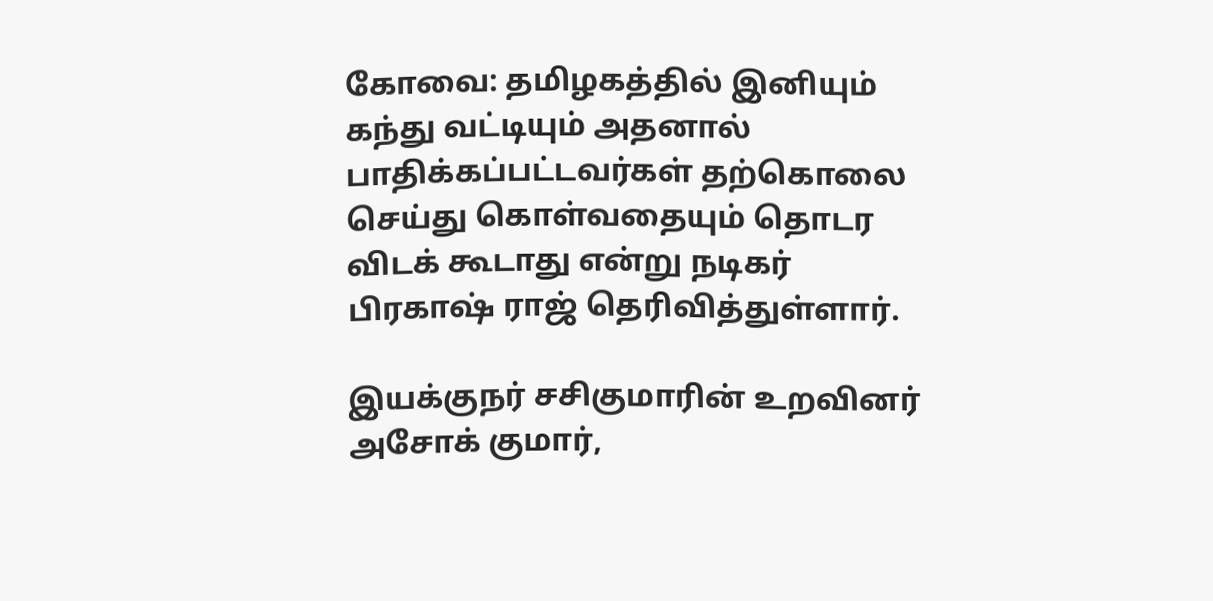கோவை: தமிழகத்தில் இனியும் கந்து வட்டியும் அதனால் பாதிக்கப்பட்டவர்கள் தற்கொலை செய்து கொள்வதையும் தொடர விடக் கூடாது என்று நடிகர் பிரகாஷ் ராஜ் தெரிவித்துள்ளார்.

இயக்குநர் சசிகுமாரின் உறவினர் அசோக் குமார்,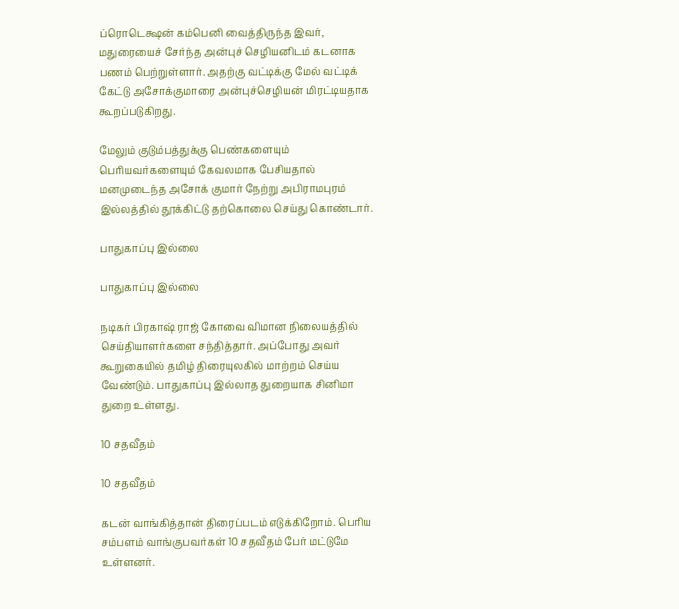ப்ரொடெக்ஷன் கம்பெனி வைத்திருந்த இவர், மதுரையைச் சேர்ந்த அன்புச் செழியனிடம் கடனாக பணம் பெற்றுள்ளார். அதற்கு வட்டிக்கு மேல் வட்டிக் கேட்டு அசோக்குமாரை அன்புச்செழியன் மிரட்டியதாக கூறப்படுகிறது.

மேலும் குடும்பத்துக்கு பெண்களையும் பெரியவர்களையும் கேவலமாக பேசியதால் மனமுடைந்த அசோக் குமார் நேற்று அபிராமபுரம் இல்லத்தில் தூக்கிட்டு தற்கொலை செய்து கொண்டார்.

பாதுகாப்பு இல்லை

பாதுகாப்பு இல்லை

நடிகர் பிரகாஷ் ராஜ் கோவை விமான நிலையத்தில் செய்தியாளர்களை சந்தித்தார். அப்போது அவர் கூறுகையில் தமிழ் திரையுலகில் மாற்றம் செய்ய வேண்டும். பாதுகாப்பு இல்லாத துறையாக சினிமா துறை உள்ளது.

10 சதவீதம்

10 சதவீதம்

கடன் வாங்கித்தான் திரைப்படம் எடுக்கிறோம். பெரிய சம்பளம் வாங்குபவர்கள் 10 சதவீதம் பேர் மட்டுமே உள்ளனர்.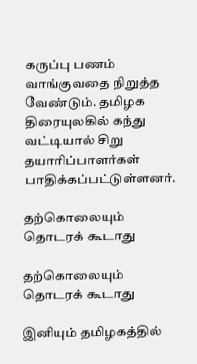கருப்பு பணம் வாங்குவதை நிறுத்த வேண்டும். தமிழக திரையுலகில் கந்து வட்டியால் சிறு தயாரிப்பாளர்கள் பாதிக்கப்பட்டுள்ளனர்.

தற்கொலையும் தொடரக் கூடாது

தற்கொலையும் தொடரக் கூடாது

இனியும் தமிழகத்தில்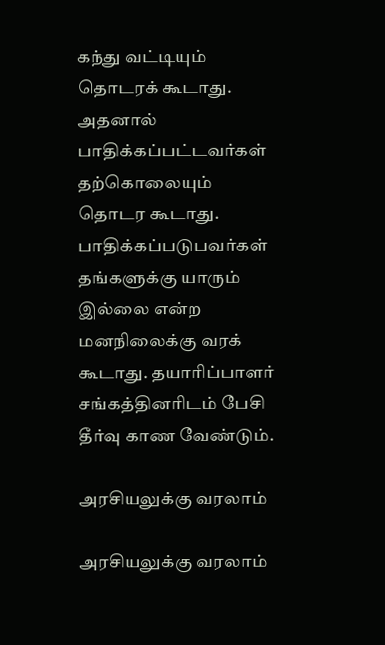கந்து வட்டியும் தொடரக் கூடாது. அதனால் பாதிக்கப்பட்டவர்கள் தற்கொலையும் தொடர கூடாது. பாதிக்கப்படுபவர்கள் தங்களுக்கு யாரும் இல்லை என்ற மனநிலைக்கு வரக் கூடாது. தயாரிப்பாளர் சங்கத்தினரிடம் பேசி தீர்வு காண வேண்டும்.

அரசியலுக்கு வரலாம்

அரசியலுக்கு வரலாம்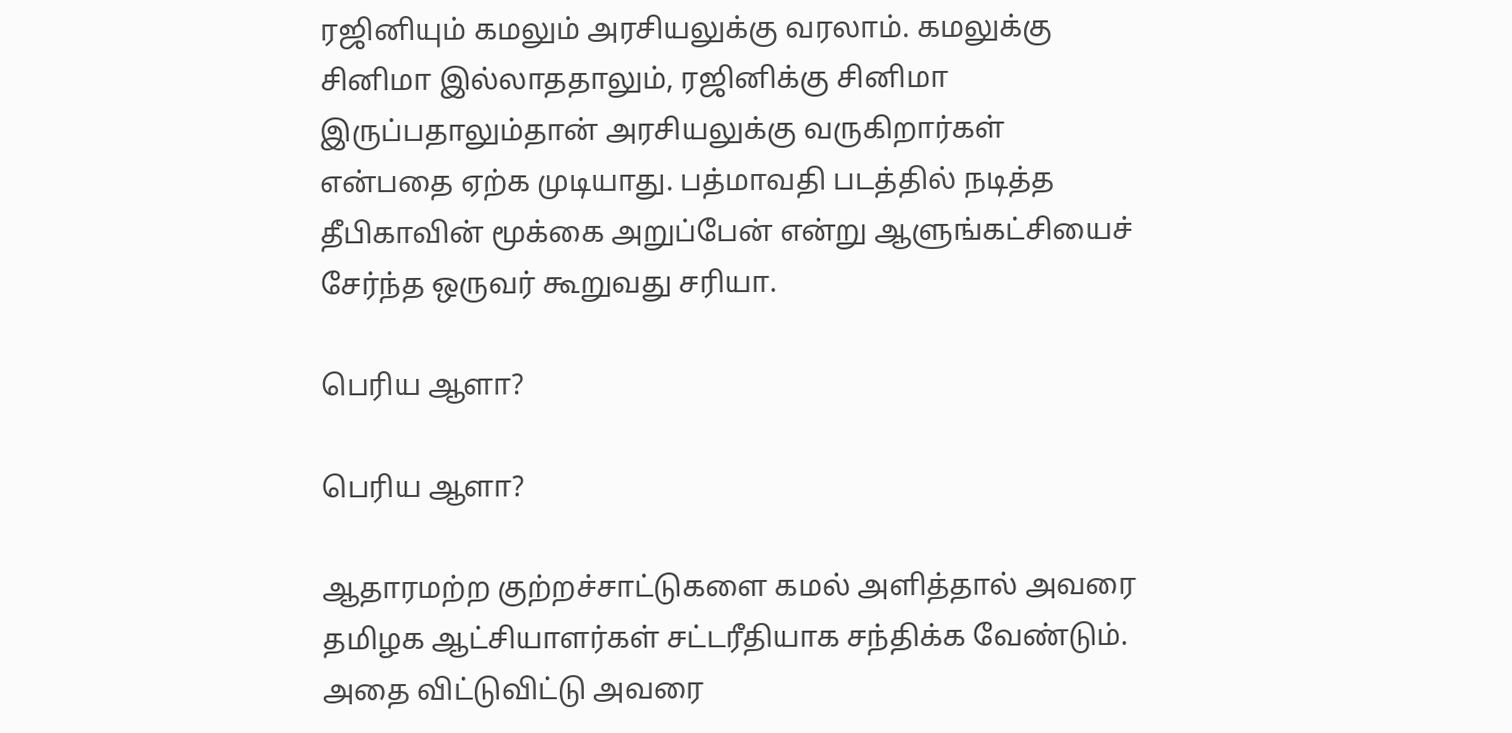ரஜினியும் கமலும் அரசியலுக்கு வரலாம். கமலுக்கு சினிமா இல்லாததாலும், ரஜினிக்கு சினிமா இருப்பதாலும்தான் அரசியலுக்கு வருகிறார்கள் என்பதை ஏற்க முடியாது. பத்மாவதி படத்தில் நடித்த தீபிகாவின் மூக்கை அறுப்பேன் என்று ஆளுங்கட்சியைச் சேர்ந்த ஒருவர் கூறுவது சரியா.

பெரிய ஆளா?

பெரிய ஆளா?

ஆதாரமற்ற குற்றச்சாட்டுகளை கமல் அளித்தால் அவரை தமிழக ஆட்சியாளர்கள் சட்டரீதியாக சந்திக்க வேண்டும். அதை விட்டுவிட்டு அவரை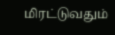மிரட்டுவதும்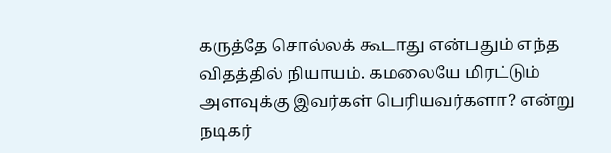கருத்தே சொல்லக் கூடாது என்பதும் எந்த விதத்தில் நியாயம். கமலையே மிரட்டும் அளவுக்கு இவர்கள் பெரியவர்களா? என்று நடிகர்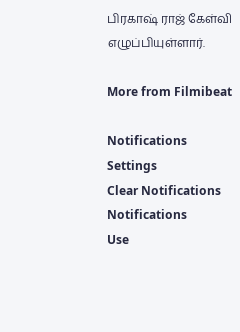பிரகாஷ் ராஜ் கேள்வி எழுப்பியுள்ளார்.

More from Filmibeat

Notifications
Settings
Clear Notifications
Notifications
Use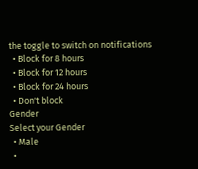the toggle to switch on notifications
  • Block for 8 hours
  • Block for 12 hours
  • Block for 24 hours
  • Don't block
Gender
Select your Gender
  • Male
  •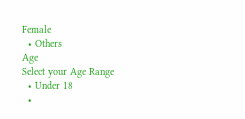Female
  • Others
Age
Select your Age Range
  • Under 18
  •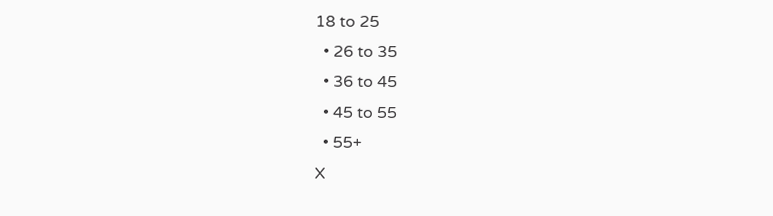18 to 25
  • 26 to 35
  • 36 to 45
  • 45 to 55
  • 55+
X